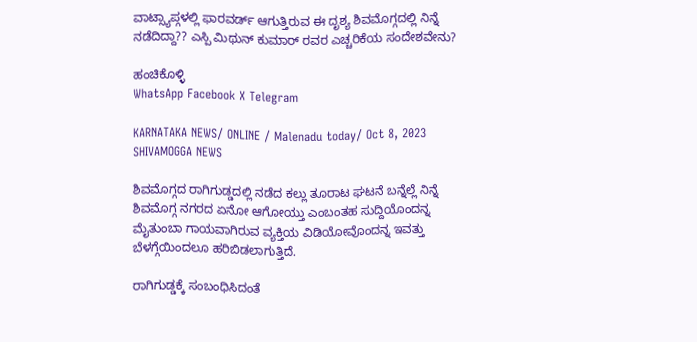ವಾಟ್ಸ್ಯಾಪ್ಗಳಲ್ಲಿ ಫಾರವರ್ಡ್ ಆಗುತ್ತಿರುವ ಈ ದೃಶ್ಯ ಶಿವಮೊಗ್ಗದಲ್ಲಿ ನಿನ್ನೆ ನಡೆದಿದ್ದಾ?? ಎಸ್ಪಿ ಮಿಥುನ್ ಕುಮಾರ್ ರವರ ಎಚ್ಚರಿಕೆಯ ಸಂದೇಶವೇನು?

ಹಂಚಿಕೊಳ್ಳಿ
WhatsApp Facebook X Telegram

KARNATAKA NEWS/ ONLINE / Malenadu today/ Oct 8, 2023 SHIVAMOGGA NEWS

ಶಿವಮೊಗ್ಗದ ರಾಗಿಗುಡ್ಡದಲ್ಲಿ ನಡೆದ ಕಲ್ಲು ತೂರಾಟ ಘಟನೆ ಬನ್ನೆಲ್ಲೆ ನಿನ್ನೆ ಶಿವಮೊಗ್ಗ ನಗರದ ಏನೋ ಆಗೋಯ್ತು ಎಂಬಂತಹ ಸುದ್ದಿಯೊಂದನ್ನ ಮೈತುಂಬಾ ಗಾಯವಾಗಿರುವ ವ್ಯಕ್ತಿಯ ವಿಡಿಯೋವೊಂದನ್ನ ಇವತ್ತು ಬೆಳಗ್ಗೆಯಿಂದಲೂ ಹರಿಬಿಡಲಾಗುತ್ತಿದೆ.

ರಾಗಿಗುಡ್ಡಕ್ಕೆ ಸಂಬಂಧಿಸಿದಂತೆ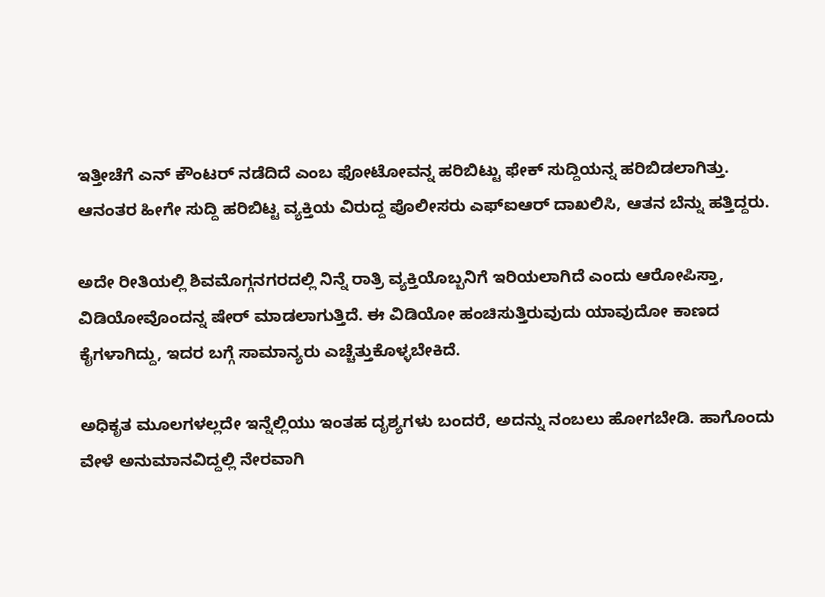ಇತ್ತೀಚೆಗೆ ಎನ್ ಕೌಂಟರ್ ನಡೆದಿದೆ ಎಂಬ ಫೋಟೋವನ್ನ ಹರಿಬಿಟ್ಟು ಫೇಕ್ ಸುದ್ದಿಯನ್ನ ಹರಿಬಿಡಲಾಗಿತ್ತು. ಆನಂತರ ಹೀಗೇ ಸುದ್ದಿ ಹರಿಬಿಟ್ಟ ವ್ಯಕ್ತಿಯ ವಿರುದ್ದ ಪೊಲೀಸರು ಎಫ್ಐಆರ್ ದಾಖಲಿಸಿ, ಆತನ ಬೆನ್ನು ಹತ್ತಿದ್ದರು.

ಅದೇ ರೀತಿಯಲ್ಲಿ ಶಿವಮೊಗ್ಗನಗರದಲ್ಲಿ ನಿನ್ನೆ ರಾತ್ರಿ ವ್ಯಕ್ತಿಯೊಬ್ಬನಿಗೆ ಇರಿಯಲಾಗಿದೆ ಎಂದು ಆರೋಪಿಸ್ತಾ, ವಿಡಿಯೋವೊಂದನ್ನ ಷೇರ್ ಮಾಡಲಾಗುತ್ತಿದೆ. ಈ ವಿಡಿಯೋ ಹಂಚಿಸುತ್ತಿರುವುದು ಯಾವುದೋ ಕಾಣದ ಕೈಗಳಾಗಿದ್ದು, ಇದರ ಬಗ್ಗೆ ಸಾಮಾನ್ಯರು ಎಚ್ಚೆತ್ತುಕೊಳ್ಳಬೇಕಿದೆ.

ಅಧಿಕೃತ ಮೂಲಗಳಲ್ಲದೇ ಇನ್ನೆಲ್ಲಿಯು ಇಂತಹ ದೃಶ್ಯಗಳು ಬಂದರೆ, ಅದನ್ನು ನಂಬಲು ಹೋಗಬೇಡಿ. ಹಾಗೊಂದು ವೇಳೆ ಅನುಮಾನವಿದ್ದಲ್ಲಿ ನೇರವಾಗಿ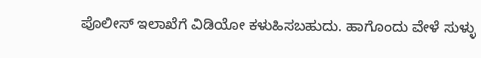ಪೊಲೀಸ್ ಇಲಾಖೆಗೆ ವಿಡಿಯೋ ಕಳುಹಿಸಬಹುದು. ಹಾಗೊಂದು ವೇಳೆ ಸುಳ್ಳು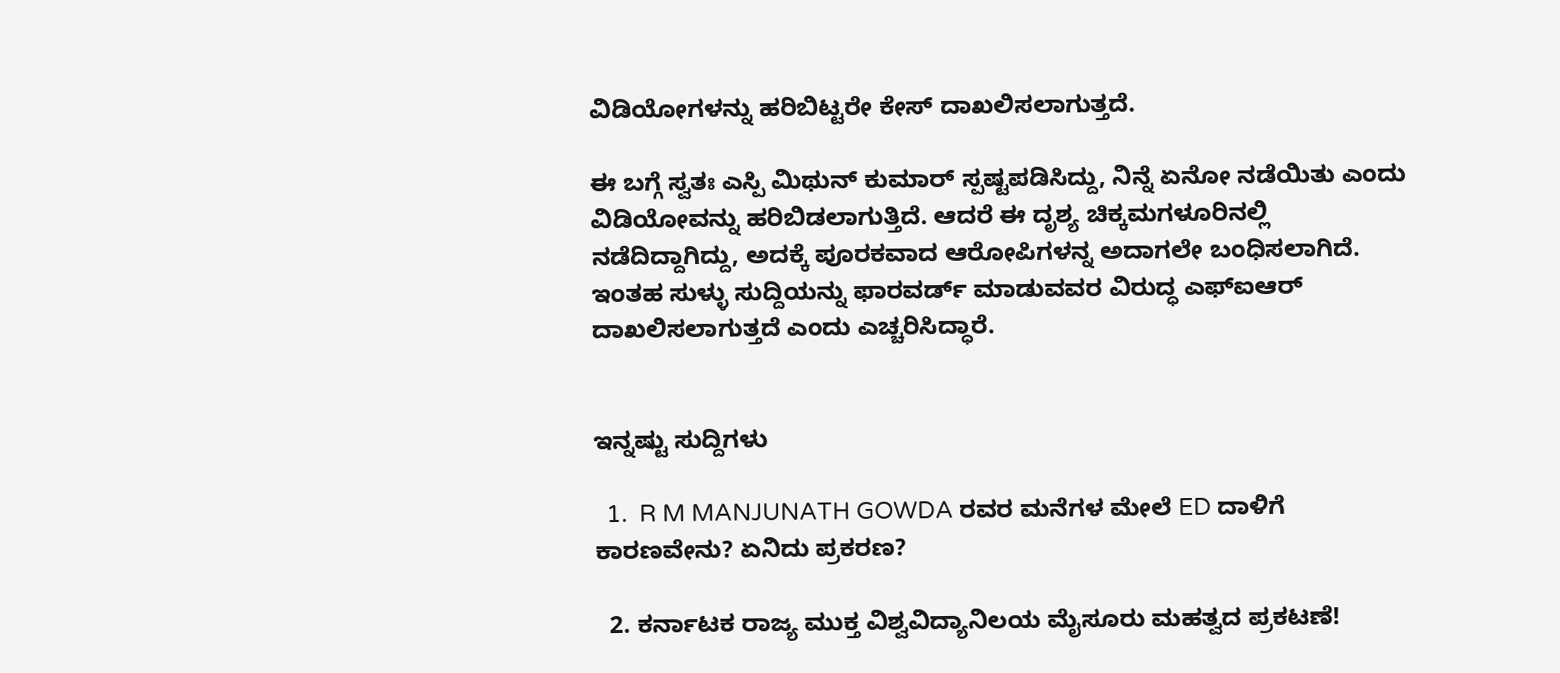ವಿಡಿಯೋಗಳನ್ನು ಹರಿಬಿಟ್ಟರೇ ಕೇಸ್ ದಾಖಲಿಸಲಾಗುತ್ತದೆ.

ಈ ಬಗ್ಗೆ ಸ್ವತಃ ಎಸ್ಪಿ ಮಿಥುನ್ ಕುಮಾರ್ ಸ್ಪಷ್ಟಪಡಿಸಿದ್ದು, ನಿನ್ನೆ ಏನೋ ನಡೆಯಿತು ಎಂದು ವಿಡಿಯೋವನ್ನು ಹರಿಬಿಡಲಾಗುತ್ತಿದೆ. ಆದರೆ ಈ ದೃಶ್ಯ ಚಿಕ್ಕಮಗಳೂರಿನಲ್ಲಿ ನಡೆದಿದ್ದಾಗಿದ್ದು, ಅದಕ್ಕೆ ಪೂರಕವಾದ ಆರೋಪಿಗಳನ್ನ ಅದಾಗಲೇ ಬಂಧಿಸಲಾಗಿದೆ. ಇಂತಹ ಸುಳ್ಳು ಸುದ್ದಿಯನ್ನು ಫಾರವರ್ಡ್ ಮಾಡುವವರ ವಿರುದ್ಧ ಎಫ್ಐಆರ್ ದಾಖಲಿಸಲಾಗುತ್ತದೆ ಎಂದು ಎಚ್ಚರಿಸಿದ್ಧಾರೆ.


ಇನ್ನಷ್ಟು ಸುದ್ದಿಗಳು

  1.  R M MANJUNATH GOWDA ರವರ ಮನೆಗಳ ಮೇಲೆ ED ದಾಳಿಗೆ ಕಾರಣವೇನು? ಏನಿದು ಪ್ರಕರಣ?

  2. ಕರ್ನಾಟಕ ರಾಜ್ಯ ಮುಕ್ತ ವಿಶ್ವವಿದ್ಯಾನಿಲಯ ಮೈಸೂರು ಮಹತ್ವದ ಪ್ರಕಟಣೆ!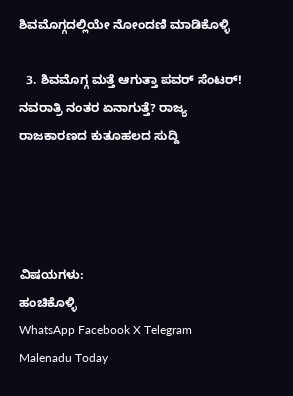ಶಿವಮೊಗ್ಗದಲ್ಲಿಯೇ ನೋಂದಣಿ ಮಾಡಿಕೊಳ್ಳಿ

  3. ಶಿವಮೊಗ್ಗ ಮತ್ತೆ ಆಗುತ್ತಾ ಪವರ್ ಸೆಂಟರ್! ನವರಾತ್ರಿ ನಂತರ ಏನಾಗುತ್ತೆ? ರಾಜ್ಯ ರಾಜಕಾರಣದ ಕುತೂಹಲದ ಸುದ್ದಿ




ವಿಷಯಗಳು:
ಹಂಚಿಕೊಳ್ಳಿ
WhatsApp Facebook X Telegram
Malenadu Today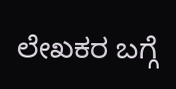ಲೇಖಕರ ಬಗ್ಗೆ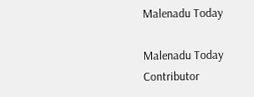Malenadu Today

Malenadu Today Contributor